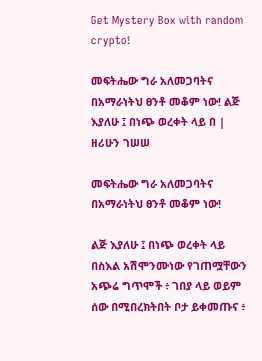Get Mystery Box with random crypto!

መፍትሔው ግራ አለመጋባትና በአማራነትህ ፀንቶ መቆም ነው! ልጅ እያለሁ ፤ በነጭ ወረቀት ላይ በ | ዘሪሁን ገሠሠ

መፍትሔው ግራ አለመጋባትና በአማራነትህ ፀንቶ መቆም ነው!

ልጅ እያለሁ ፤ በነጭ ወረቀት ላይ በስእል አሽሞንሙነው የገጠሟቸውን አጭሬ ግጥሞች ፥ ገበያ ላይ ወይም ሰው በሚበረክትበት ቦታ ይቀመጡና ፥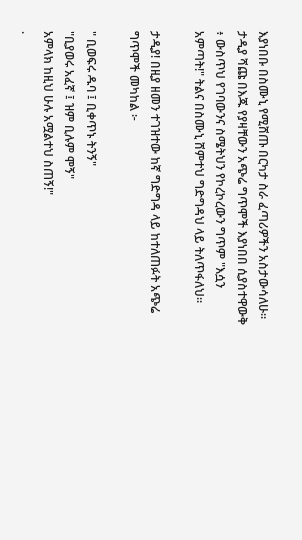እያነበቡ በስሙኒ የሚሸጡ በርካታ ስራ ፈጣሪዎችን አስታውሳለሁ፡፡ ታዲያ ሻጩ በእጁ የያዛቸውን አጭሬ ግጥሞች እያነበበ ሲያስተዋውቅ ፥ ውስጥህ የገባውንና ስሜትህን የኮረኮረውን ግጥም "እሷን አምጣት!" ትልና በስሙኒ ሸምተህ ግድግዳህ ላይ ትለጥፋለህ፡፡

ታዲያ! በዚያ ዘመን ተገዝተው ከኛ ግድግዳ ላይ ከተለጠፉት አጭሬ ግጥሞች መካከል ፦

" ቢወፍሩ ዱባ ፤ ቢቀጥኑ ትንኝ"
"ቢያወሩ አፈኛ ፤ ዝም ቢሉም ሞኝ"
አምላክ ከዚህ ሁሉ አሟልተህ ስጠኝ!"
.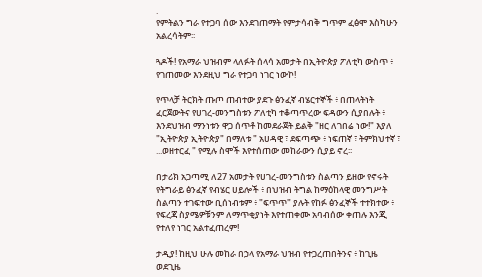.
የምትልን ግራ የተጋባ ሰው እንደገጠማት የምታሳብቅ ግጥም ፈፅሞ እስካሁን አልረሳትም፡፡

ጓዶች! የአማራ ህዝብም ላለፉት ሰላሳ አመታት በኢትዮጵያ ፖለቲካ ውስጥ ፥ የገጠመው እንደዚህ ግራ የተጋባ ነገር ነውኮ!

የጥላቻ ትርክት ጡጦ ጠብተው ያደጉ ፅንፈኛ ብሄርተኞች ፥ በጠላትነት ፈርጀውትና የሀገረ-መንግስቱን ፖለቲካ ተቆጣጥረው ፍዳውን ሲያበሉት ፥ እንደህዝብ ማንነቱን ዋጋ ሰጥቶ ከመደራጀት ይልቅ "ዘር ለገበሬ ነው!" እያለ "ኢትዮጵያ ኢትዮጵያ" በማለቱ " አሀዳዊ ፣ ደፍጣጭ ፥ ነፍጠኛ ፣ ትምክህተኛ ፣ ...ወዘተርፈ " የሚሉ ስሞች እየተሰጠው መከራውን ሲያይ ኖረ፡፡

በታሪክ አጋጣሚ ለ27 አመታት የሀገረ-መንግስቱን ስልጣን ይዘው የኖሩት የትግራይ ፅንፈኛ የብሄር ሀይሎች ፥ በህዝብ ትግል ከማዕከላዊ መንግሥት ስልጣን ተገፍተው ቢሰነብቱም ፥ "ፍጥጥ" ያሉት የከፉ ፅንፈኞች ተተክተው ፥ የፍረጃ ስያሜዎቹንም ለማጥቂያነት እየተጠቀሙ አባብሰው ቀጠሉ እንጂ የተለየ ነገር አልተፈጠረም!

ታዲያ! ከዚህ ሁሉ መከራ በኃላ የአማራ ህዝብ የተጋረጠበትንና ፥ ከጊዜ ወደጊዜ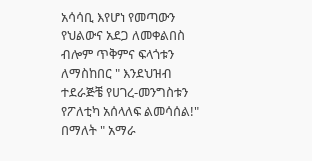አሳሳቢ እየሆነ የመጣውን የህልውና አደጋ ለመቀልበስ ብሎም ጥቅምና ፍላጎቱን ለማስከበር " እንደህዝብ ተደራጅቼ የሀገረ-መንግስቱን የፖለቲካ አሰላለፍ ልመሳሰል!" በማለት " አማራ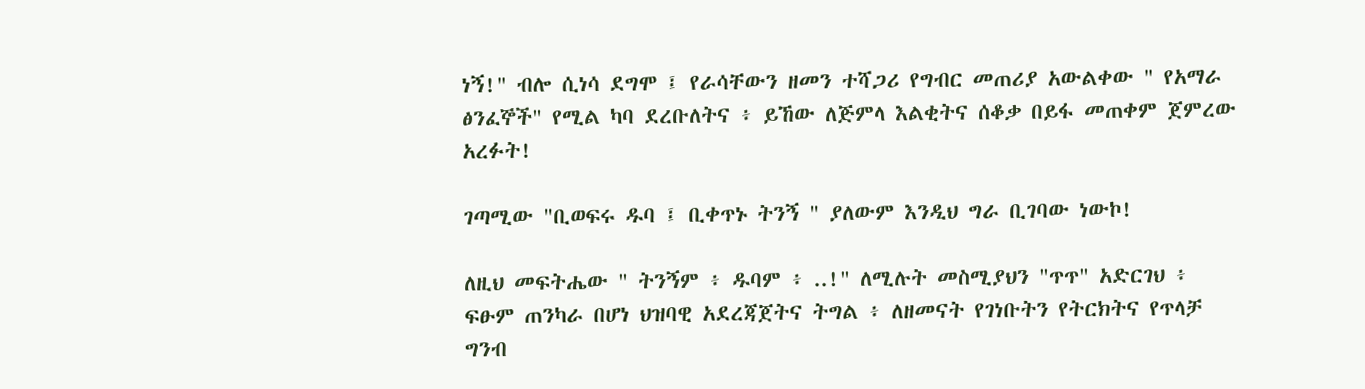ነኝ!" ብሎ ሲነሳ ደግሞ ፤ የራሳቸውን ዘመን ተሻጋሪ የግብር መጠሪያ አውልቀው " የአማራ ፅንፈኞች" የሚል ካባ ደረቡለትና ፥ ይኸው ለጅምላ እልቂትና ሰቆቃ በይፋ መጠቀም ጀምረው አረፉት!

ገጣሚው "ቢወፍሩ ዱባ ፤ ቢቀጥኑ ትንኝ " ያለውም እንዲህ ግራ ቢገባው ነውኮ!

ለዚህ መፍትሔው " ትንኝም ፥ ዱባም ፥ ..!" ለሚሉት መስሚያህን "ጥጥ" አድርገህ ፥ ፍፁም ጠንካራ በሆነ ህዝባዊ አደረጃጀትና ትግል ፥ ለዘመናት የገነቡትን የትርክትና የጥላቻ ግንብ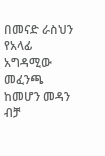በመናድ ራስህን የአላፊ አግዳሚው መፈንጫ ከመሆን መዳን ብቻ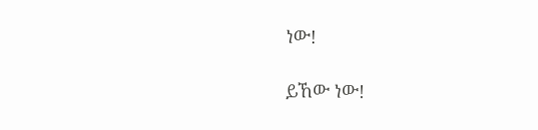ነው!

ይኸው ነው!